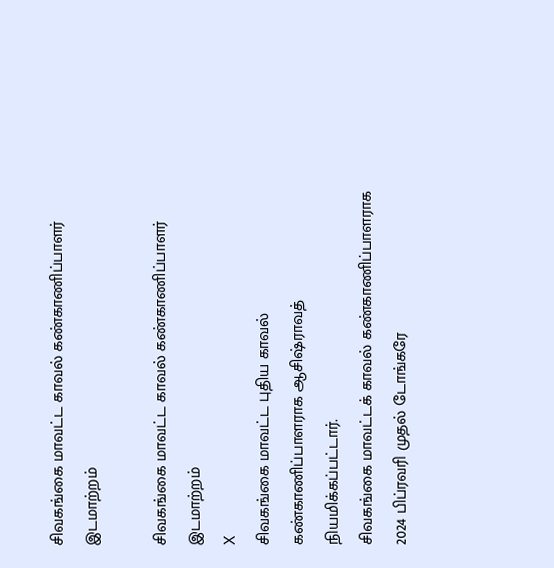சிவகங்கை மாவட்ட காவல் கண்காணிப்பாளர் இடமாற்றம்

சிவகங்கை மாவட்ட காவல் கண்காணிப்பாளர் இடமாற்றம்
X
சிவகங்கை மாவட்ட புதிய காவல் கண்காணிப்பாளராக ஆசிஷ்ராவத் நியமிக்கப்பட்டார்.
சிவகங்கை மாவட்டக் காவல் கண்காணிப்பாளராக 2024 பிப்ரவரி முதல் டோங்கரே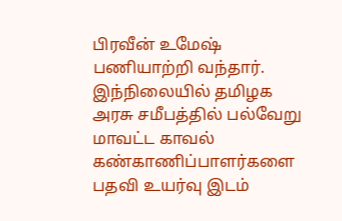பிரவீன் உமேஷ் பணியாற்றி வந்தார். இந்நிலையில் தமிழக அரசு சமீபத்தில் பல்வேறு மாவட்ட காவல் கண்காணிப்பாளர்களை பதவி உயர்வு இடம்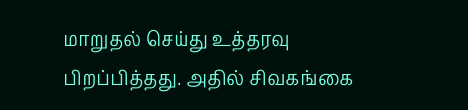மாறுதல் செய்து உத்தரவு பிறப்பித்தது. அதில் சிவகங்கை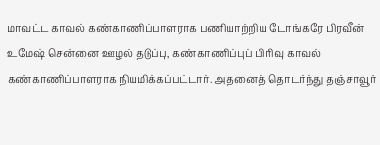மாவட்ட காவல் கண்காணிப்பாளராக பணியாற்றிய டோங்கரே பிரவீன் உமேஷ் சென்னை ஊழல் தடுப்பு, கண்காணிப்புப் பிரிவு காவல் கண்காணிப்பாளராக நியமிக்கப்பட்டார். அதனைத் தொடர்ந்து தஞ்சாவூர்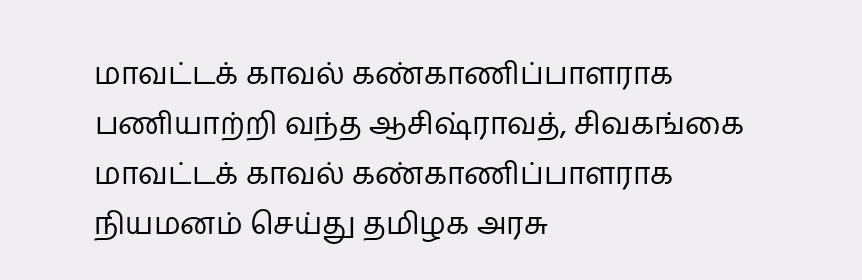மாவட்டக் காவல் கண்காணிப்பாளராக பணியாற்றி வந்த ஆசிஷ்ராவத், சிவகங்கை மாவட்டக் காவல் கண்காணிப்பாளராக நியமனம் செய்து தமிழக அரசு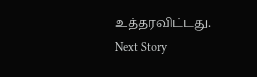உத்தரவிட்டது.
Next Story